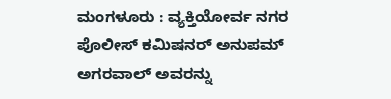ಮಂಗಳೂರು : ವ್ಯಕ್ತಿಯೋರ್ವ ನಗರ ಪೊಲೀಸ್ ಕಮಿಷನರ್ ಅನುಪಮ್ ಅಗರವಾಲ್ ಅವರನ್ನು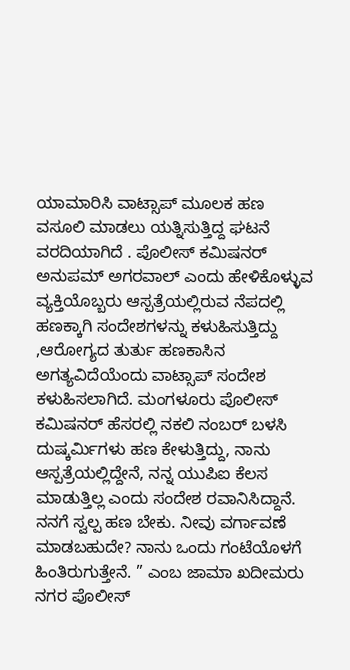ಯಾಮಾರಿಸಿ ವಾಟ್ಸಾಪ್ ಮೂಲಕ ಹಣ ವಸೂಲಿ ಮಾಡಲು ಯತ್ನಿಸುತ್ತಿದ್ದ ಘಟನೆ ವರದಿಯಾಗಿದೆ . ಪೊಲೀಸ್ ಕಮಿಷನರ್ ಅನುಪಮ್ ಅಗರವಾಲ್ ಎಂದು ಹೇಳಿಕೊಳ್ಳುವ ವ್ಯಕ್ತಿಯೊಬ್ಬರು ಆಸ್ಪತ್ರೆಯಲ್ಲಿರುವ ನೆಪದಲ್ಲಿ ಹಣಕ್ಕಾಗಿ ಸಂದೇಶಗಳನ್ನು ಕಳುಹಿಸುತ್ತಿದ್ದು ,ಆರೋಗ್ಯದ ತುರ್ತು ಹಣಕಾಸಿನ ಅಗತ್ಯವಿದೆಯೆಂದು ವಾಟ್ಸಾಪ್ ಸಂದೇಶ ಕಳುಹಿಸಲಾಗಿದೆ. ಮಂಗಳೂರು ಪೊಲೀಸ್ ಕಮಿಷನರ್ ಹೆಸರಲ್ಲಿ ನಕಲಿ ನಂಬರ್ ಬಳಸಿ ದುಷ್ಕರ್ಮಿಗಳು ಹಣ ಕೇಳುತ್ತಿದ್ದು, ನಾನು ಆಸ್ಪತ್ರೆಯಲ್ಲಿದ್ದೇನೆ, ನನ್ನ ಯುಪಿಐ ಕೆಲಸ ಮಾಡುತ್ತಿಲ್ಲ ಎಂದು ಸಂದೇಶ ರವಾನಿಸಿದ್ದಾನೆ. ನನಗೆ ಸ್ವಲ್ಪ ಹಣ ಬೇಕು. ನೀವು ವರ್ಗಾವಣೆ ಮಾಡಬಹುದೇ? ನಾನು ಒಂದು ಗಂಟೆಯೊಳಗೆ ಹಿಂತಿರುಗುತ್ತೇನೆ. ” ಎಂಬ ಜಾಮಾ ಖದೀಮರು ನಗರ ಪೊಲೀಸ್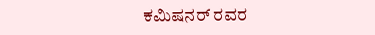ಕಮಿಷನರ್ ರವರ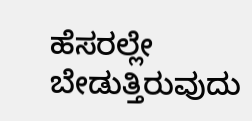ಹೆಸರಲ್ಲೇ ಬೇಡುತ್ತಿರುವುದು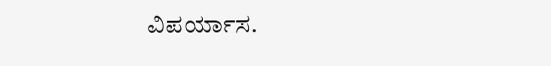ವಿಪರ್ಯಾಸ.